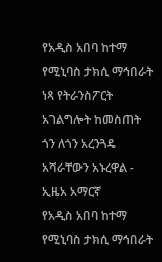የአዲስ አበባ ከተማ የሚኒባስ ታክሲ ማኅበራት ነጻ የትራንስፖርት አገልግሎት ከመስጠት ጎን ለጎን አረንጓዴ አሻራቸውን አኑረዋል - ኢዜአ አማርኛ
የአዲስ አበባ ከተማ የሚኒባስ ታክሲ ማኅበራት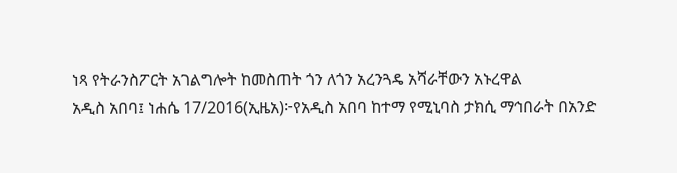ነጻ የትራንስፖርት አገልግሎት ከመስጠት ጎን ለጎን አረንጓዴ አሻራቸውን አኑረዋል
አዲስ አበባ፤ ነሐሴ 17/2016(ኢዜአ)፦የአዲስ አበባ ከተማ የሚኒባስ ታክሲ ማኅበራት በአንድ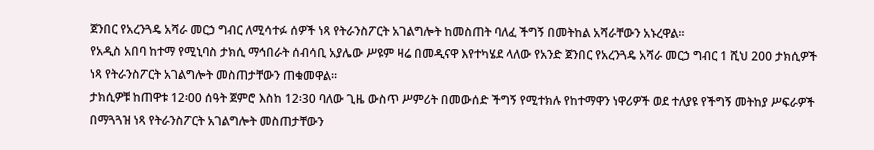ጀንበር የአረንጓዴ አሻራ መርኃ ግብር ለሚሳተፉ ሰዎች ነጻ የትራንስፖርት አገልግሎት ከመስጠት ባለፈ ችግኝ በመትከል አሻራቸውን አኑረዋል።
የአዲስ አበባ ከተማ የሚኒባስ ታክሲ ማኅበራት ሰብሳቢ አያሌው ሥዩም ዛሬ በመዲናዋ እየተካሄደ ላለው የአንድ ጀንበር የአረንጓዴ አሻራ መርኃ ግብር 1 ሺህ 200 ታክሲዎች ነጻ የትራንስፖርት አገልግሎት መስጠታቸውን ጠቁመዋል።
ታክሲዎቹ ከጠዋቱ 12፡00 ሰዓት ጀምሮ እስከ 12፡30 ባለው ጊዜ ውስጥ ሥምሪት በመውሰድ ችግኝ የሚተክሉ የከተማዋን ነዋሪዎች ወደ ተለያዩ የችግኝ መትከያ ሥፍራዎች በማጓጓዝ ነጻ የትራንስፖርት አገልግሎት መስጠታቸውን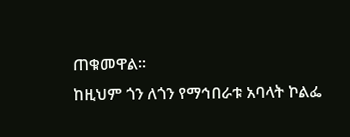ጠቁመዋል።
ከዚህም ጎን ለጎን የማኅበራቱ አባላት ኮልፌ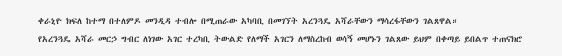ቀራኒዮ ክፍለ ከተማ በተለምዶ መንዲዳ ተብሎ በሚጠራው አካባቢ በመገኘት አረንጓዴ አሻራቸውን ማሳረፋቸውን ገልጸዋል።
የአረንጓዴ አሻራ መርኃ ግብር ለነገው አገር ተረካቢ ትውልድ የለማች አገርን ለማስረከብ ወሳኝ መሆኑን ገልጸው ይህም በቀጣይ ይበልጥ ተጠናክሮ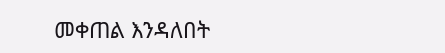መቀጠል እንዳለበት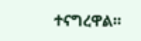ተናግረዋል።